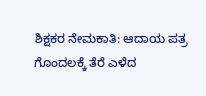ಶಿಕ್ಷಕರ ನೇಮಕಾತಿ: ಆದಾಯ ಪತ್ರ ಗೊಂದಲಕ್ಕೆ ತೆರೆ ಎಳೆದ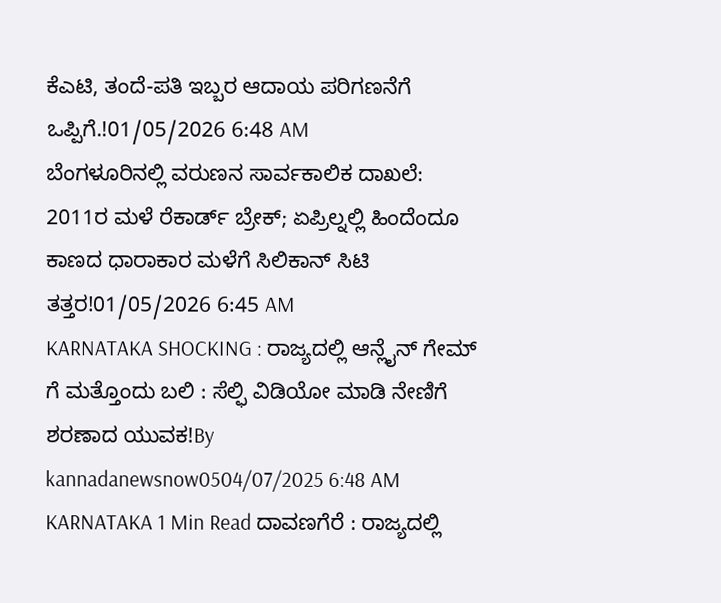ಕೆಎಟಿ, ತಂದೆ-ಪತಿ ಇಬ್ಬರ ಆದಾಯ ಪರಿಗಣನೆಗೆ ಒಪ್ಪಿಗೆ.!01/05/2026 6:48 AM
ಬೆಂಗಳೂರಿನಲ್ಲಿ ವರುಣನ ಸಾರ್ವಕಾಲಿಕ ದಾಖಲೆ: 2011ರ ಮಳೆ ರೆಕಾರ್ಡ್ ಬ್ರೇಕ್; ಏಪ್ರಿಲ್ನಲ್ಲಿ ಹಿಂದೆಂದೂ ಕಾಣದ ಧಾರಾಕಾರ ಮಳೆಗೆ ಸಿಲಿಕಾನ್ ಸಿಟಿ ತತ್ತರ!01/05/2026 6:45 AM
KARNATAKA SHOCKING : ರಾಜ್ಯದಲ್ಲಿ ಆನ್ಲೈನ್ ಗೇಮ್ ಗೆ ಮತ್ತೊಂದು ಬಲಿ : ಸೆಲ್ಫಿ ವಿಡಿಯೋ ಮಾಡಿ ನೇಣಿಗೆ ಶರಣಾದ ಯುವಕ!By kannadanewsnow0504/07/2025 6:48 AM KARNATAKA 1 Min Read ದಾವಣಗೆರೆ : ರಾಜ್ಯದಲ್ಲಿ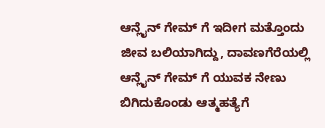ಆನ್ಲೈನ್ ಗೇಮ್ ಗೆ ಇದೀಗ ಮತ್ತೊಂದು ಜೀವ ಬಲಿಯಾಗಿದ್ದು, ದಾವಣಗೆರೆಯಲ್ಲಿ ಆನ್ಲೈನ್ ಗೇಮ್ ಗೆ ಯುವಕ ನೇಣು ಬಿಗಿದುಕೊಂಡು ಆತ್ಮಹತ್ಯೆಗೆ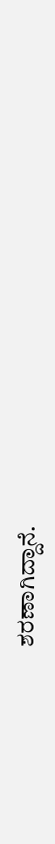ಶರಣಾಗಿದ್ದಾನೆ.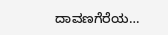ದಾವಣಗೆರೆಯ…